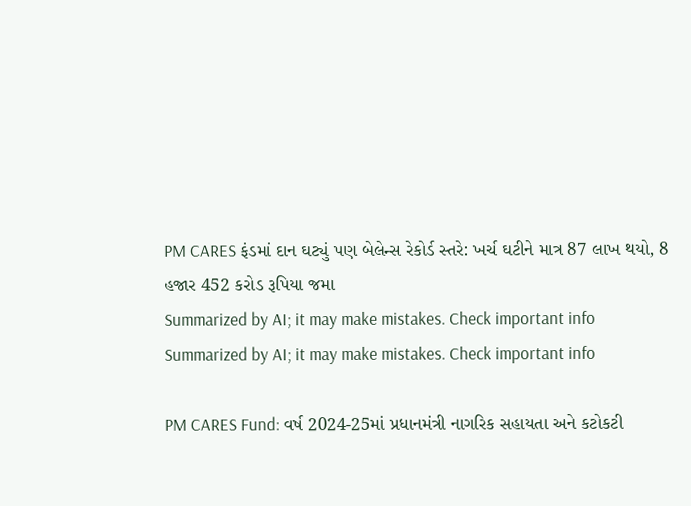PM CARES ફંડમાં દાન ઘટ્યું પણ બેલેન્સ રેકોર્ડ સ્તરે: ખર્ચ ઘટીને માત્ર 87 લાખ થયો, 8 હજાર 452 કરોડ રૂપિયા જમા
Summarized by AI; it may make mistakes. Check important info
Summarized by AI; it may make mistakes. Check important info

PM CARES Fund: વર્ષ 2024-25માં પ્રધાનમંત્રી નાગરિક સહાયતા અને કટોકટી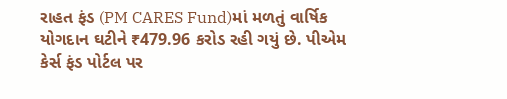રાહત ફંડ (PM CARES Fund)માં મળતું વાર્ષિક યોગદાન ઘટીને ₹479.96 કરોડ રહી ગયું છે. પીએમ કેર્સ ફંડ પોર્ટલ પર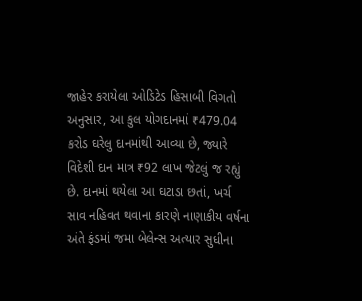જાહેર કરાયેલા ઓડિટેડ હિસાબી વિગતો અનુસાર, આ કુલ યોગદાનમાં ₹479.04 કરોડ ઘરેલુ દાનમાંથી આવ્યા છે, જ્યારે વિદેશી દાન માત્ર ₹92 લાખ જેટલું જ રહ્યું છે. દાનમાં થયેલા આ ઘટાડા છતાં, ખર્ચ સાવ નહિવત થવાના કારણે નાણાકીય વર્ષના અંતે ફંડમાં જમા બેલેન્સ અત્યાર સુધીના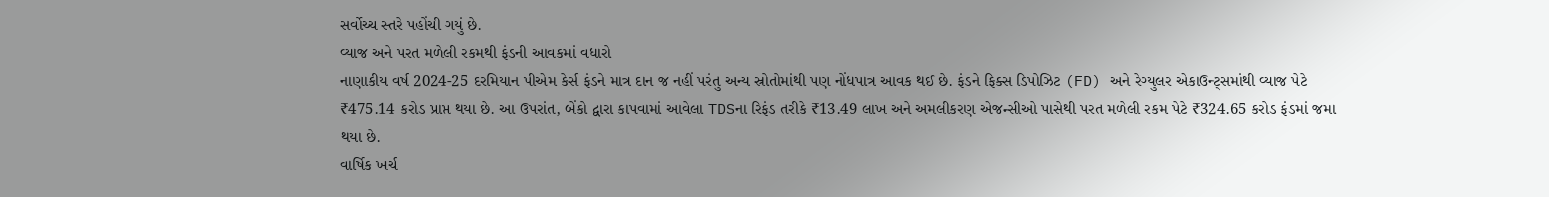સર્વોચ્ચ સ્તરે પહોંચી ગયું છે.
વ્યાજ અને પરત મળેલી રકમથી ફંડની આવકમાં વધારો
નાણાકીય વર્ષ 2024-25 દરમિયાન પીએમ કેર્સ ફંડને માત્ર દાન જ નહીં પરંતુ અન્ય સ્રોતોમાંથી પણ નોંધપાત્ર આવક થઈ છે. ફંડને ફિક્સ ડિપોઝિટ (FD) અને રેગ્યુલર એકાઉન્ટ્સમાંથી વ્યાજ પેટે ₹475.14 કરોડ પ્રાપ્ત થયા છે. આ ઉપરાંત, બેંકો દ્વારા કાપવામાં આવેલા TDSના રિફંડ તરીકે ₹13.49 લાખ અને અમલીકરણ એજન્સીઓ પાસેથી પરત મળેલી રકમ પેટે ₹324.65 કરોડ ફંડમાં જમા થયા છે.
વાર્ષિક ખર્ચ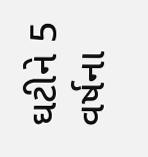ઘટીને 5 વર્ષના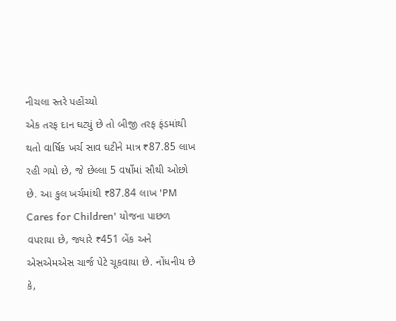નીચલા સ્તરે પહોંચ્યો
એક તરફ દાન ઘટ્યું છે તો બીજી તરફ ફંડમાંથી થતો વાર્ષિક ખર્ચ સાવ ઘટીને માત્ર ₹87.85 લાખ રહી ગયો છે, જે છેલ્લા 5 વર્ષોમાં સૌથી ઓછો છે. આ કુલ ખર્ચમાંથી ₹87.84 લાખ 'PM Cares for Children' યોજના પાછળ વપરાયા છે, જ્યારે ₹451 બેંક અને એસએમએસ ચાર્જ પેટે ચૂકવાયા છે. નોંધનીય છે કે,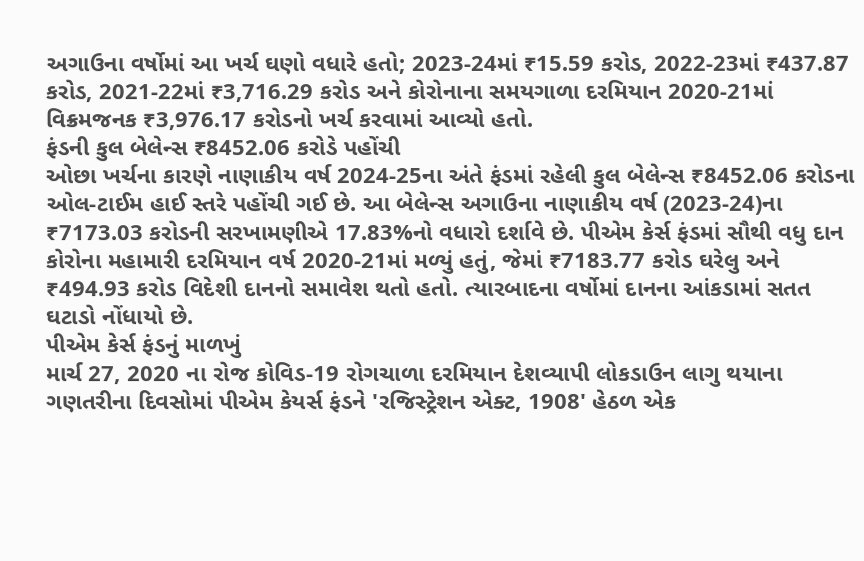અગાઉના વર્ષોમાં આ ખર્ચ ઘણો વધારે હતો; 2023-24માં ₹15.59 કરોડ, 2022-23માં ₹437.87 કરોડ, 2021-22માં ₹3,716.29 કરોડ અને કોરોનાના સમયગાળા દરમિયાન 2020-21માં વિક્રમજનક ₹3,976.17 કરોડનો ખર્ચ કરવામાં આવ્યો હતો.
ફંડની કુલ બેલેન્સ ₹8452.06 કરોડે પહોંચી
ઓછા ખર્ચના કારણે નાણાકીય વર્ષ 2024-25ના અંતે ફંડમાં રહેલી કુલ બેલેન્સ ₹8452.06 કરોડના ઓલ-ટાઈમ હાઈ સ્તરે પહોંચી ગઈ છે. આ બેલેન્સ અગાઉના નાણાકીય વર્ષ (2023-24)ના ₹7173.03 કરોડની સરખામણીએ 17.83%નો વધારો દર્શાવે છે. પીએમ કેર્સ ફંડમાં સૌથી વધુ દાન કોરોના મહામારી દરમિયાન વર્ષ 2020-21માં મળ્યું હતું, જેમાં ₹7183.77 કરોડ ઘરેલુ અને ₹494.93 કરોડ વિદેશી દાનનો સમાવેશ થતો હતો. ત્યારબાદના વર્ષોમાં દાનના આંકડામાં સતત ઘટાડો નોંધાયો છે.
પીએમ કેર્સ ફંડનું માળખું
માર્ચ 27, 2020 ના રોજ કોવિડ-19 રોગચાળા દરમિયાન દેશવ્યાપી લોકડાઉન લાગુ થયાના ગણતરીના દિવસોમાં પીએમ કેયર્સ ફંડને 'રજિસ્ટ્રેશન એક્ટ, 1908' હેઠળ એક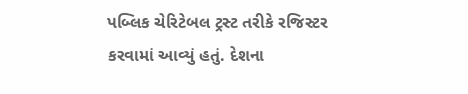પબ્લિક ચેરિટેબલ ટ્રસ્ટ તરીકે રજિસ્ટર કરવામાં આવ્યું હતું. દેશના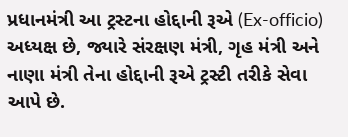પ્રધાનમંત્રી આ ટ્રસ્ટના હોદ્દાની રૂએ (Ex-officio) અધ્યક્ષ છે, જ્યારે સંરક્ષણ મંત્રી, ગૃહ મંત્રી અને નાણા મંત્રી તેના હોદ્દાની રૂએ ટ્રસ્ટી તરીકે સેવા આપે છે.